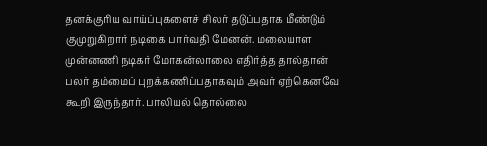தனக்குரிய வாய்ப்புகளைச் சிலர் தடுப்பதாக மீண்டும் குமுறுகிறார் நடிகை பார்வதி மேனன். மலையாள முன்னணி நடிகர் மோகன்லாலை எதிர்த்த தால்தான் பலர் தம்மைப் புறக்கணிப்பதாகவும் அவர் ஏற்கெனவே கூறி இருந்தார். பாலியல் தொல்லை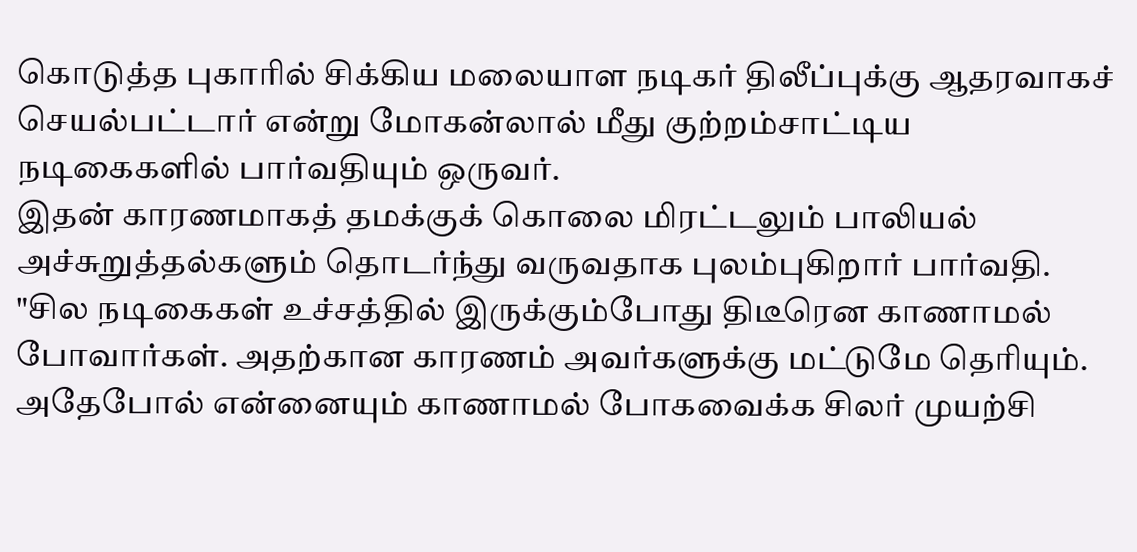கொடுத்த புகாரில் சிக்கிய மலையாள நடிகர் திலீப்புக்கு ஆதரவாகச் செயல்பட்டார் என்று மோகன்லால் மீது குற்றம்சாட்டிய நடிகைகளில் பார்வதியும் ஒருவர்.
இதன் காரணமாகத் தமக்குக் கொலை மிரட்டலும் பாலியல் அச்சுறுத்தல்களும் தொடர்ந்து வருவதாக புலம்புகிறார் பார்வதி. "சில நடிகைகள் உச்சத்தில் இருக்கும்போது திடீரென காணாமல் போவார்கள். அதற்கான காரணம் அவர்களுக்கு மட்டுமே தெரியும். அதேபோல் என்னையும் காணாமல் போகவைக்க சிலர் முயற்சி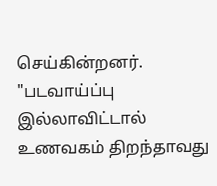செய்கின்றனர். "படவாய்ப்பு இல்லாவிட்டால் உணவகம் திறந்தாவது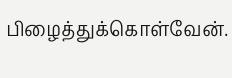பிழைத்துக்கொள்வேன்.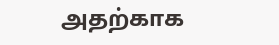அதற்காக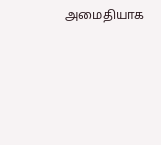அமைதியாக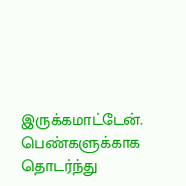இருக்கமாட்டேன். பெண்களுக்காக தொடர்ந்து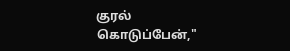குரல் கொடுப்பேன்,"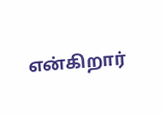என்கிறார்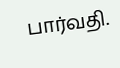பார்வதி.